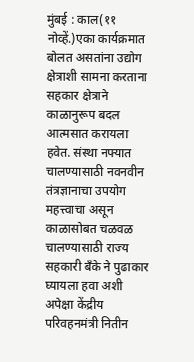मुंबई : काल(११ नोव्हें.)एका कार्यक्रमात बोलत असतांना उद्योग क्षेत्राशी सामना करताना सहकार क्षेत्राने काळानुरूप बदल आत्मसात करायला हवेत. संस्था नफ्यात चालण्यासाठी नवनवीन तंत्रज्ञानाचा उपयोग महत्त्वाचा असून काळासोबत चळवळ चालण्यासाठी राज्य सहकारी बँके ने पुढाकार घ्यायला हवा अशी अपेक्षा केंद्रीय परिवहनमंत्री नितीन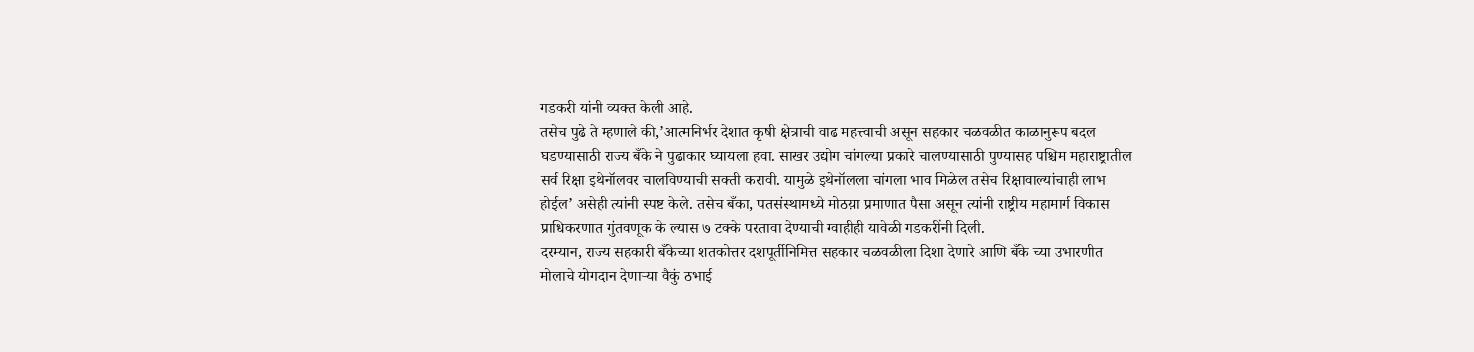गडकरी यांनी व्यक्त केली आहे.
तसेच पुढे ते म्हणाले की,’आत्मनिर्भर देशात कृषी क्षेत्राची वाढ महत्त्वाची असून सहकार चळवळीत काळानुरूप बदल घडण्यासाठी राज्य बँके ने पुढाकार घ्यायला हवा. साखर उद्योग चांगल्या प्रकारे चालण्यासाठी पुण्यासह पश्चिम महाराष्ट्रातील सर्व रिक्षा इथेनॉलवर चालविण्याची सक्ती करावी. यामुळे इथेनॉलला चांगला भाव मिळेल तसेच रिक्षावाल्यांचाही लाभ होईल’ असेही त्यांनी स्पष्ट केले. तसेच बँका, पतसंस्थामध्ये मोठय़ा प्रमाणात पैसा असून त्यांनी राष्ट्रीय महामार्ग विकास प्राधिकरणात गुंतवणूक के ल्यास ७ टक्के परतावा देण्याची ग्वाहीही यावेळी गडकरींनी दिली.
दरम्यान, राज्य सहकारी बँकेच्या शतकोत्तर दशपूर्तीनिमित्त सहकार चळवळीला दिशा देणारे आणि बँके च्या उभारणीत मोलाचे योगदान देणाऱ्या वैकुं ठभाई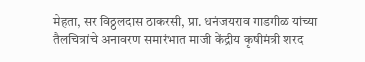मेहता, सर विठ्ठलदास ठाकरसी, प्रा. धनंजयराव गाडगीळ यांच्या तैलचित्रांचे अनावरण समारंभात माजी केंद्रीय कृषीमंत्री शरद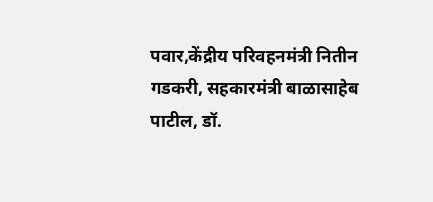पवार,केंद्रीय परिवहनमंत्री नितीन गडकरी, सहकारमंत्री बाळासाहेब पाटील, डॉ.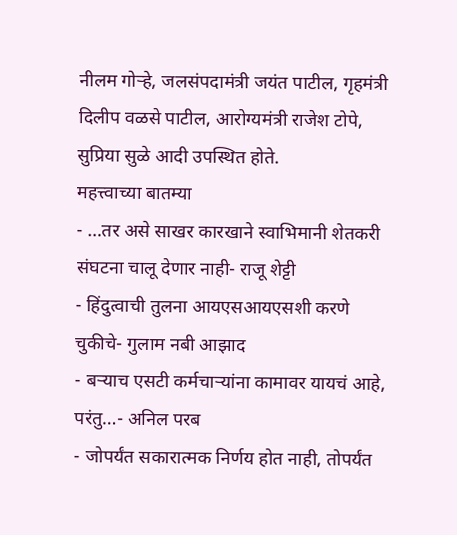नीलम गोऱ्हे, जलसंपदामंत्री जयंत पाटील, गृहमंत्री दिलीप वळसे पाटील, आरोग्यमंत्री राजेश टोपे, सुप्रिया सुळे आदी उपस्थित होते.
महत्त्वाच्या बातम्या
- …तर असे साखर कारखाने स्वाभिमानी शेतकरी संघटना चालू देणार नाही- राजू शेट्टी
- हिंदुत्वाची तुलना आयएसआयएसशी करणे चुकीचे- गुलाम नबी आझाद
- बऱ्याच एसटी कर्मचाऱ्यांना कामावर यायचं आहे, परंतु…- अनिल परब
- जोपर्यंत सकारात्मक निर्णय होत नाही, तोपर्यंत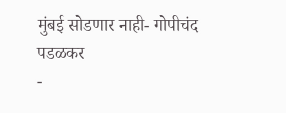मुंबई सोडणार नाही- गोपीचंद पडळकर
-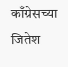काँग्रेसच्या जितेश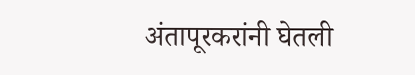अंतापूरकरांनी घेतली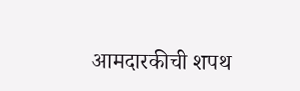आमदारकीची शपथ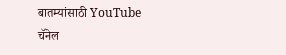बातम्यांसाठी YouTube चॅनेल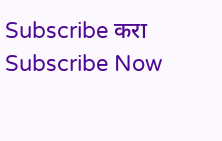Subscribe करा
Subscribe Now